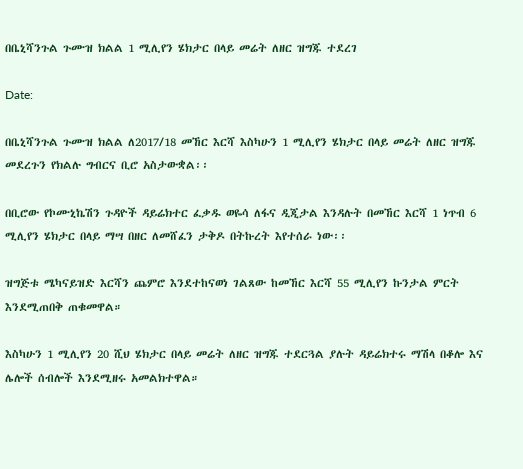በቤኒሻንጉል ጉሙዝ ክልል 1 ሚሊየን ሄክታር በላይ መሬት ለዘር ዝግጁ ተደረገ

Date:

በቤኒሻንጉል ጉሙዝ ክልል ለ2017/18 መኸር እርሻ እስካሁን 1 ሚሊየን ሄክታር በላይ መሬት ለዘር ዝግጁ መደረጉን የክልሉ ግብርና ቢሮ አስታውቋል፡፡

በቢሮው የኮሙኒኬሽን ጉዳዮች ዳይሬክተር ፈቃዱ ወዬሳ ለፋና ዲጂታል እንዳሉት በመኸር እርሻ 1 ነጥብ 6 ሚሊየን ሄክታር በላይ ማሣ በዘር ለመሸፈን ታቅዶ በትኩረት እየተሰራ ነው፡፡

ዝግጅቱ ሜካናይዝድ እርሻን ጨምሮ እንደተከናወነ ገልጸው ከመኸር እርሻ 55 ሚሊየን ኩንታል ምርት እንደሚጠበቅ ጠቁመዋል።

እስካሁን 1 ሚሊየን 20 ሺህ ሄክታር በላይ መሬት ለዘር ዝግጁ ተደርጓል ያሉት ዳይሬክተሩ ማሽላ በቆሎ እና ሌሎች ሰብሎች እንደሚዘሩ አመልክተዋል።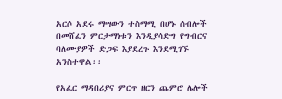አርሶ አደሩ ማሣውን ተስማሚ በሆኑ ሰብሎች በመሸፈን ምርታማነቱን እንዲያሳድግ የግብርና ባለሙያዎች ድጋፍ እያደረጉ እንደሚገኙ አንስተዋል፡፡

የአፈር ማዳበሪያና ምርጥ ዘርን ጨምሮ ሌሎች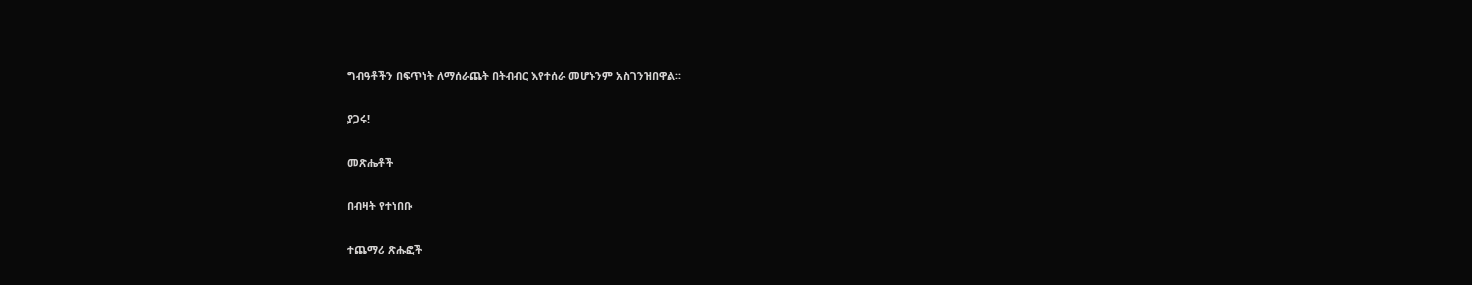ግብዓቶችን በፍጥነት ለማሰራጨት በትብብር እየተሰራ መሆኑንም አስገንዝበዋል፡፡

ያጋሩ!

መጽሔቶች

በብዛት የተነበቡ

ተጨማሪ ጽሑፎች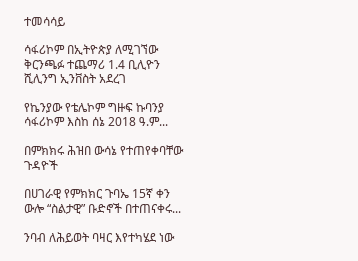ተመሳሳይ

ሳፋሪኮም በኢትዮጵያ ለሚገኘው ቅርንጫፉ ተጨማሪ 1.4 ቢሊዮን ሺሊንግ ኢንቨስት አደረገ

የኬንያው የቴሌኮም ግዙፍ ኩባንያ ሳፋሪኮም እስከ ሰኔ 2018 ዓ.ም...

በምክክሩ ሕዝበ ውሳኔ የተጠየቀባቸው ጉዳዮች

በሀገራዊ የምክክር ጉባኤ 15ኛ ቀን ውሎ “ስልታዊ” ቡድኖች በተጠናቀሩ...

ንባብ ለሕይወት ባዛር እየተካሄደ ነው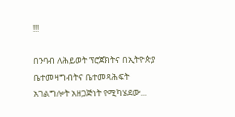!!!

በንባብ ለሕይወት ፕሮጀክትና በኢትዮጵያ ቤተመዛግብትና ቤተመጻሕፍት አገልግሎት አዘጋጅነት የሚካሄደው...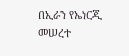በኢራን የኤነርጂ መሠረተ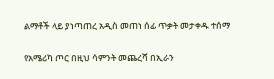ልማቶች ላይ ያነጣጠረ አዲስ መጠነ ሰፊ ጥቃት መታቀዱ ተሰማ

የአሜሪካ ጦር በዚህ ሳምንት መጨረሻ በኢራን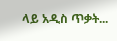ላይ አዲስ ጥቃት...